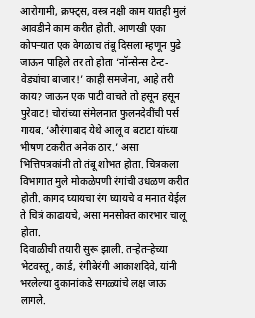आरोगामी, क्रफ्ट्स, वस्त्र नक्षी काम यातही मुलं आवडीने काम करीत होती. आणखी एका कोपऱ्यात एक वेगळाच तंबू दिसला म्हणून पुढे जाऊन पाहिले तर तो होता ‘नॉन्सेन्स टेन्ट- वेड्यांचा बाजार!’ काही समजेना, आहे तरी काय? जाऊन एक पाटी वाचते तो हसून हसून पुरेवाट! चोरांच्या संमेलनात फुलनदेवींची पर्स गायब. ‘औरंगाबाद येथे आलू व बटाटा यांच्या भीषण टकरीत अनेक ठार.’ असा भित्तिपत्रकांनी तो तंबू शोभत होता. चित्रकला विभागात मुले मोकळेपणी रंगांची उधळण करीत होती. कागद घ्यायचा रंग घ्यायचे व मनात येईल ते चित्रं काढायचे, असा मनसोक्त कारभार चालू होता.
दिवाळीची तयारी सुरू झाली. तऱ्हेतऱ्हेच्या भेटवस्तू, कार्ड, रंगीबेरंगी आकाशदिवे, यांनी भरलेल्या दुकानांकडे सगळ्यांचे लक्ष जाऊ लागले.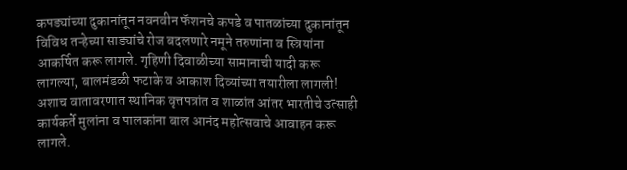कपड्यांच्या दुकानांतून नवनवीन फॅशनचे कपडे व पातळांच्या दुकानांतून विविध तऱ्हेच्या साड्यांचे रोज बदलणारे नमूने तरुणांना व स्त्रियांना आकर्षित करू लागले. गृहिणी दिवाळीच्या सामानाची यादी करू लागल्या, बालमंडळी फटाके व आकाश दिव्यांच्या तयारीला लागली! अशाच वातावरणात स्थानिक वृत्तपत्रांत व शाळांत आंतर भारतीचे उत्साही कार्यकर्ते मुलांना व पालकांना बाल आनंद महोत्सवाचे आवाहन करू लागले.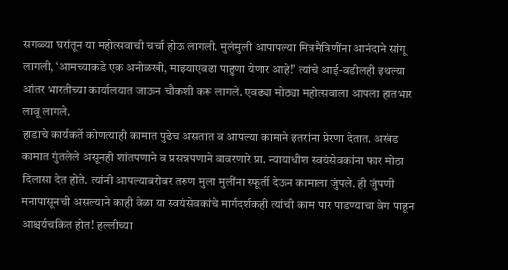सगळ्या घरांतून या महोत्सवाची चर्चा होऊ लागली. मुलंमुली आपापल्या मित्रमैत्रिणींना आनंदाने सांगू लागली, ‘आमच्याकडे एक अनोळखी, माझ्याएवढा पाहुणा येणार आहे!’ त्यांचे आई-वडीलही इथल्या आंतर भारतीच्या कार्यालयात जाऊन चौकशी करू लागले. एवढ्या मोठ्या महोत्सवाला आपला हातभार लावू लागले.
हाडाचे कार्यकर्ते कोणत्याही कामात पुढेच असतात व आपल्या कामाने इतरांना प्रेरणा देतात. अखंड कामात गुंतलेले असूनही शांतपणाने व प्रसन्नपणाने वावरणारे प्रा. न्यायाधीश स्वयंसेवकांना फार मोठा दिलासा देत होते. त्यांनी आपल्याबरोबर तरुण मुला मुलींना स्फूर्ती देऊन कामाला जुंपले. ही जुंपणी मनापासूनची असल्याने काही वेळा या स्वयंसेवकांचे मार्गदर्शकही त्यांची काम पार पाडण्याचा वेग पाहून आश्चर्यचकित होत! हल्लीच्या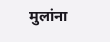मुलांना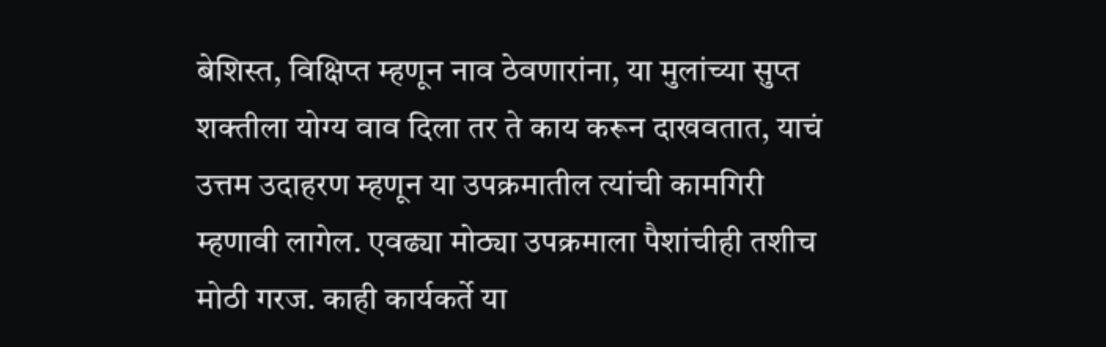बेशिस्त, विक्षिप्त म्हणून नाव ठेवणारांना, या मुलांच्या सुप्त शक्तीला योग्य वाव दिला तर ते काय करून दाखवतात, याचं उत्तम उदाहरण म्हणून या उपक्रमातील त्यांची कामगिरी म्हणावी लागेल. एवढ्या मोठ्या उपक्रमाला पैशांचीही तशीच मोठी गरज. काही कार्यकर्ते या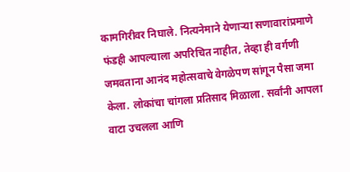कामगिरीवर निघाले. नित्यनेमाने येणाऱ्या सणावारांप्रमाणे फंडही आपल्याला अपरिचित नाहीत, तेव्हा ही वर्गणी जमवताना आनंद महोत्सवाचे वेगळेपण सांगून पैसा जमा केला. लोकांचा चांगला प्रतिसाद मिळाला. सर्वांनी आपला वाटा उचलला आणि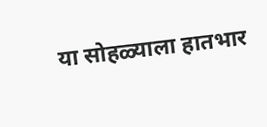या सोहळ्याला हातभार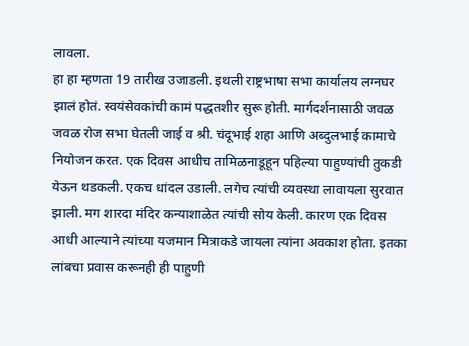लावला.
हा हा म्हणता 19 तारीख उजाडली. इथली राष्ट्रभाषा सभा कार्यालय लग्नघर झालं होतं. स्वयंसेवकांची कामं पद्धतशीर सुरू होती. मार्गदर्शनासाठी जवळ जवळ रोज सभा घेतली जाई व श्री. चंदूभाई शहा आणि अब्दुलभाई कामाचे नियोजन करत. एक दिवस आधीच तामिळनाडूहून पहिल्या पाहुण्यांची तुकडी येऊन थडकली. एकच धांदल उडाली. लगेच त्यांची व्यवस्था लावायला सुरवात झाली. मग शारदा मंदिर कन्याशाळेत त्यांची सोय केली. कारण एक दिवस आधी आल्याने त्यांच्या यजमान मित्राकडे जायला त्यांना अवकाश होता. इतका लांबचा प्रवास करूनही ही पाहुणी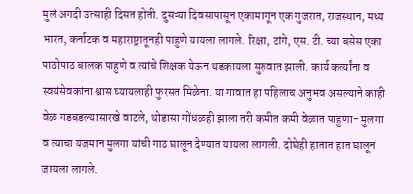मुलं अगदी उत्साही दिसत होती. दुसऱ्या दिवसापासून एकामागून एक गुजरात, राजस्थान, मध्य भारत, कर्नाटक व महाराष्ट्रातूनही पाहुणे यायला लागले. रिक्षा, टांगे, एस. टी. च्या बसेस एका पाठोपाठ बालक पाहुणे व त्यांचे शिक्षक येऊन थडकायला सुरुवात झाली. कार्य कर्त्यांना व स्वयंसेवकांना श्वास घ्यायलाही फुरसत मिळेना. या गावात हा पहिलाच अनुभव असल्याने काही वेळ गडबडल्यासारखे वाटले, थोडासा गोंधळही झाला तरी कमीत कमी वेळात पाहुणा- मुलगा व त्याचा यजमान मुलगा यांची गाठ घालून देण्यात यायला लागली. दोघेही हातात हात घालून जायला लागले.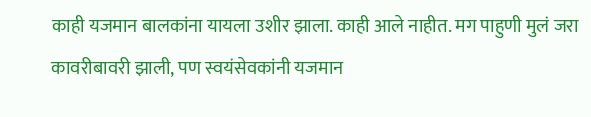काही यजमान बालकांना यायला उशीर झाला. काही आले नाहीत. मग पाहुणी मुलं जरा कावरीबावरी झाली, पण स्वयंसेवकांनी यजमान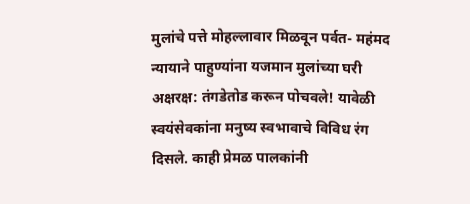मुलांचे पत्ते मोहल्लावार मिळवून पर्वत- महंमद न्यायाने पाहुण्यांना यजमान मुलांच्या घरी अक्षरक्ष: तंगडेतोड करून पोचवले! यावेळी स्वयंसेवकांना मनुष्य स्वभावाचे विविध रंग दिसले. काही प्रेमळ पालकांनी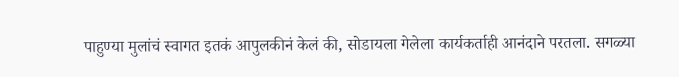पाहुण्या मुलांचं स्वागत इतकं आपुलकीनं केलं की, सोडायला गेलेला कार्यकर्ताही आनंदाने परतला. सगळ्या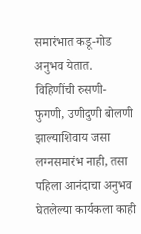समारंभात कडू-गोड अनुभव येतात. विहिणींची रुसणी- फुगणी, उणीदुणी बोलणी झाल्याशिवाय जसा लग्नसमारंभ नाही, तसा पहिला आनंदाचा अनुभव घेतलेल्या कार्यकला काही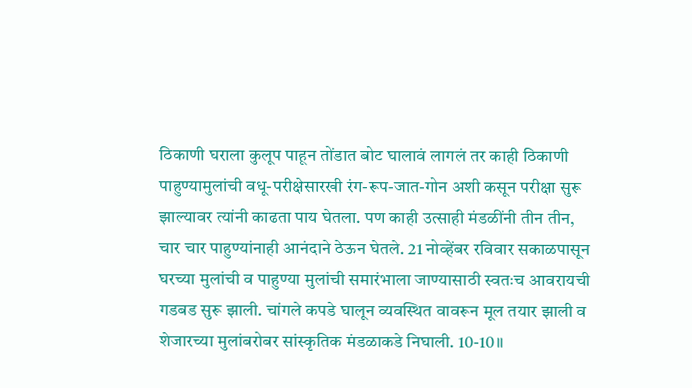ठिकाणी घराला कुलूप पाहून तोंडात बोट घालावं लागलं तर काही ठिकाणी पाहुण्यामुलांची वधू-परीक्षेसारखी रंग-रूप-जात-गोन अशी कसून परीक्षा सुरू झाल्यावर त्यांनी काढता पाय घेतला. पण काही उत्साही मंडळींनी तीन तीन, चार चार पाहुण्यांनाही आनंदाने ठेऊन घेतले. 21 नोव्हेंबर रविवार सकाळपासून घरच्या मुलांची व पाहुण्या मुलांची समारंभाला जाण्यासाठी स्वतःच आवरायची गडबड सुरू झाली. चांगले कपडे घालून व्यवस्थित वावरून मूल तयार झाली व शेजारच्या मुलांबरोबर सांस्कृतिक मंडळाकडे निघाली. 10-10॥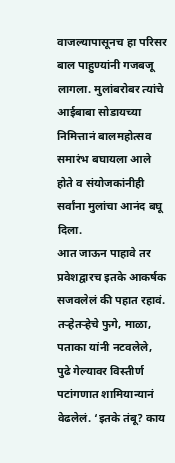वाजल्यापासूनच हा परिसर बाल पाहुण्यांनी गजबजू लागला. मुलांबरोबर त्यांचे आईबाबा सोडायच्या निमित्तानं बालमहोत्सव समारंभ बघायला आले होते व संयोजकांनीही सर्वांना मुलांचा आनंद बघू दिला.
आत जाऊन पाहावे तर प्रवेशद्वारच इतके आकर्षक सजवलेलं की पहात रहावं. तऱ्हेतऱ्हेचे फुगे, माळा, पताका यांनी नटवलेले, पुढे गेल्यावर विस्तीर्ण पटांगणात शामियान्यानं वेढलेलं. ‘इतके तंबू? काय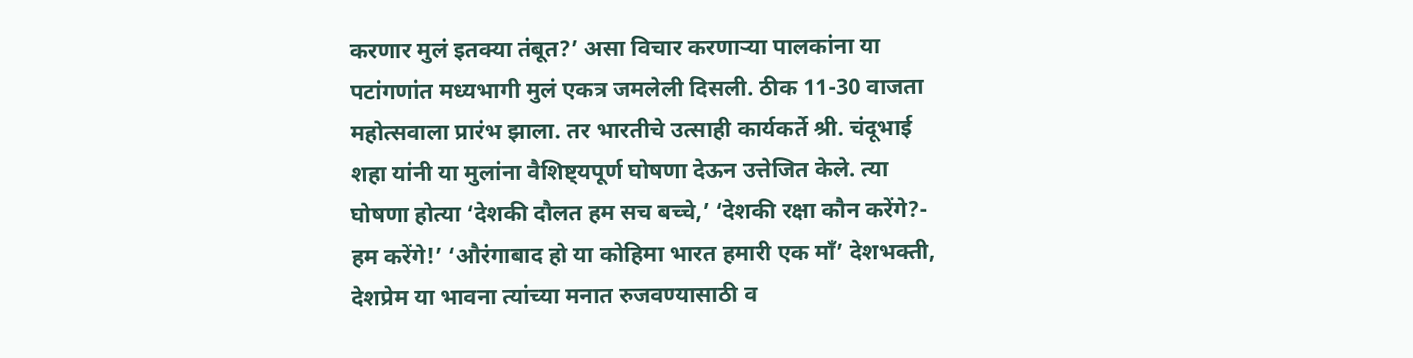करणार मुलं इतक्या तंबूत?’ असा विचार करणाऱ्या पालकांना या पटांगणांत मध्यभागी मुलं एकत्र जमलेली दिसली. ठीक 11-30 वाजता महोत्सवाला प्रारंभ झाला. तर भारतीचे उत्साही कार्यकर्ते श्री. चंदूभाई शहा यांनी या मुलांना वैशिष्ट्यपूर्ण घोषणा देऊन उत्तेजित केले. त्या घोषणा होत्या ‘देशकी दौलत हम सच बच्चे,’ ‘देशकी रक्षा कौन करेंगे?- हम करेंगे!’ ‘औरंगाबाद हो या कोहिमा भारत हमारी एक मॉं’ देशभक्ती, देशप्रेम या भावना त्यांच्या मनात रुजवण्यासाठी व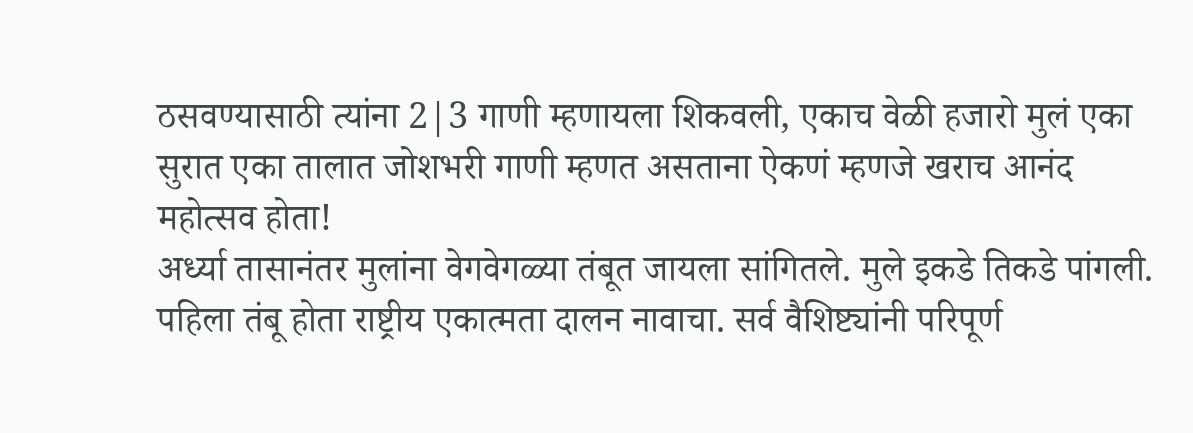ठसवण्यासाठी त्यांना 2|3 गाणी म्हणायला शिकवली, एकाच वेळी हजारो मुलं एका सुरात एका तालात जोशभरी गाणी म्हणत असताना ऐकणं म्हणजे खराच आनंद महोत्सव होता!
अर्ध्या तासानंतर मुलांना वेगवेगळ्या तंबूत जायला सांगितले. मुले इकडे तिकडे पांगली. पहिला तंबू होता राष्ट्रीय एकात्मता दालन नावाचा. सर्व वैशिष्ट्यांनी परिपूर्ण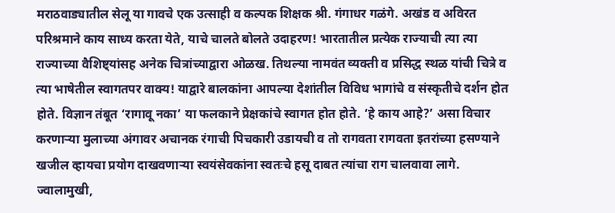मराठवाड्यातील सेलू या गावचे एक उत्साही व कल्पक शिक्षक श्री. गंगाधर गळंगे. अखंड व अविरत परिश्रमाने काय साध्य करता येते, याचे चालते बोलते उदाहरण! भारतातील प्रत्येक राज्याची त्या त्या राज्याच्या वैशिष्ट्यांसह अनेक चित्रांच्याद्वारा ओळख. तिथल्या नामवंत व्यक्ती व प्रसिद्ध स्थळ यांची चित्रे व त्या भाषेतील स्वागतपर वाक्य! याद्वारे बालकांना आपल्या देशांतील विविध भागांचे व संस्कृतीचे दर्शन होत होते. विज्ञान तंबूत ‘रागावू नका’ या फलकाने प्रेक्षकांचे स्वागत होत होते. ‘हे काय आहे?’ असा विचार करणाऱ्या मुलाच्या अंगावर अचानक रंगाची पिचकारी उडायची व तो रागवता रागवता इतरांच्या हसण्याने खजील व्हायचा प्रयोग दाखवणाऱ्या स्वयंसेवकांना स्वतःचे हसू दाबत त्यांचा राग चालवावा लागे. ज्वालामुखी,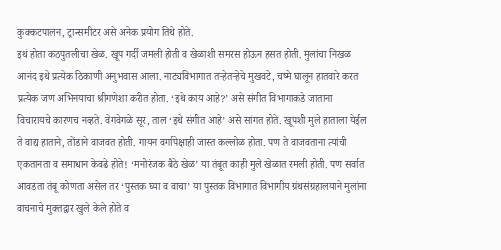कुक्कटपालन, ट्रान्समीटर असे अनेक प्रयोग तिथे होते.
इथं होता कठपुतलीचा खेळ. खूप गर्दी जमली होती व खेळाशी समरस होऊन हसत होती. मुलांचा निखळ आनंद इथे प्रत्येक ठिकाणी अनुभवास आला. नाट्यविभागात तऱ्हेतऱ्हेचे मुखवटे, चष्मे घालून हातवारे करत प्रत्येक जण अभिनयाचा श्रीगणेशा करीत होता. ‘इथे काय आहे?’ असे संगीत विभागाकडे जाताना विचारायचे कारणच नव्हते. वेगवेगळे सूर, ताल ‘इथे संगीत आहे’ असे सांगत होते. खूपशी मुले हाताला येईल ते वाद्य हाताने, तोंडाने वाजवत होती. गायन वर्गापेक्षाही जास्त कल्लोळ होता. पण ते वाजवताना त्यांची एकतानता व समाधान केवढे होते! ‘मनोरंजक बैठे खेळ’ या तंबूत काही मुले खेळात रमली होती. पण सर्वात आवडता तंबू कोणता असेल तर ‘पुस्तक घ्या व वाचा’ या पुस्तक विभागात विभागीय ग्रंथसंग्रहालयाने मुलांना वाचनाचे मुक्तद्वार खुले केले होते व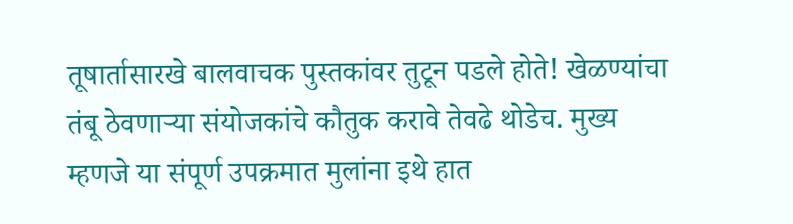तूषार्तासारखे बालवाचक पुस्तकांवर तुटून पडले होते! खेळण्यांचा तंबू ठेवणाऱ्या संयोजकांचे कौतुक करावे तेवढे थोडेच. मुख्य म्हणजे या संपूर्ण उपक्रमात मुलांना इथे हात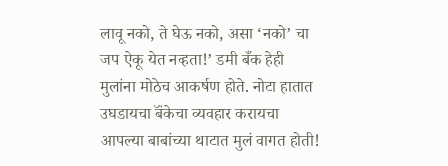लावू नको, ते घेऊ नको, असा ‘नको’ चा जप ऐकू येत नव्हता!’ डमी बँक हेही मुलांना मोठेच आकर्षण होते. नोटा हातात उघडायचा बॅंकेचा व्यवहार करायचा आपल्या बाबांच्या थाटात मुलं वागत होती!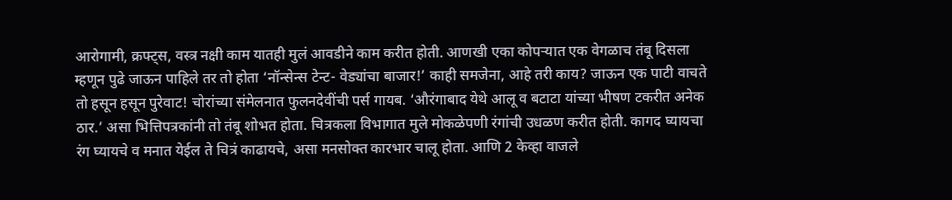आरोगामी, क्रफ्ट्स, वस्त्र नक्षी काम यातही मुलं आवडीने काम करीत होती. आणखी एका कोपऱ्यात एक वेगळाच तंबू दिसला म्हणून पुढे जाऊन पाहिले तर तो होता ‘नॉन्सेन्स टेन्ट- वेड्यांचा बाजार!’ काही समजेना, आहे तरी काय? जाऊन एक पाटी वाचते तो हसून हसून पुरेवाट! चोरांच्या संमेलनात फुलनदेवींची पर्स गायब. ‘औरंगाबाद येथे आलू व बटाटा यांच्या भीषण टकरीत अनेक ठार.’ असा भित्तिपत्रकांनी तो तंबू शोभत होता. चित्रकला विभागात मुले मोकळेपणी रंगांची उधळण करीत होती. कागद घ्यायचा रंग घ्यायचे व मनात येईल ते चित्रं काढायचे, असा मनसोक्त कारभार चालू होता. आणि 2 केव्हा वाजले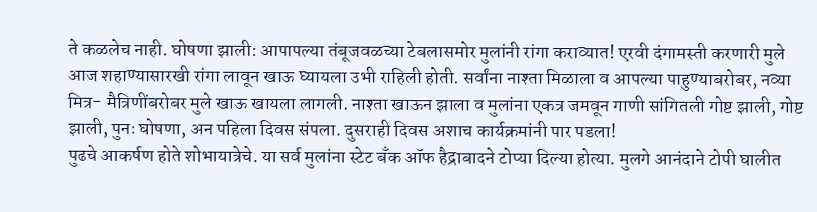ते कळलेच नाही. घोषणा झाली: आपापल्या तंबूजवळच्या टेबलासमोर मुलांनी रांगा कराव्यात! एरवी दंगामस्ती करणारी मुले आज शहाण्यासारखी रांगा लावून खाऊ घ्यायला उभी राहिली होती. सर्वांना नाश्ता मिळाला व आपल्या पाहुण्याबरोबर, नव्या मित्र- मैत्रिणींबरोबर मुले खाऊ खायला लागली. नाश्ता खाऊन झाला व मुलांना एकत्र जमवून गाणी सांगितली गोष्ट झाली, गोष्ट झाली, पुनः घोषणा, अन पहिला दिवस संपला. दुसराही दिवस अशाच कार्यक्रमांनी पार पडला!
पुढचे आकर्षण होते शोभायात्रेचे. या सर्व मुलांना स्टेट बँक ऑफ हैद्राबादने टोप्या दिल्या होत्या. मुलगे आनंदाने टोपी घालीत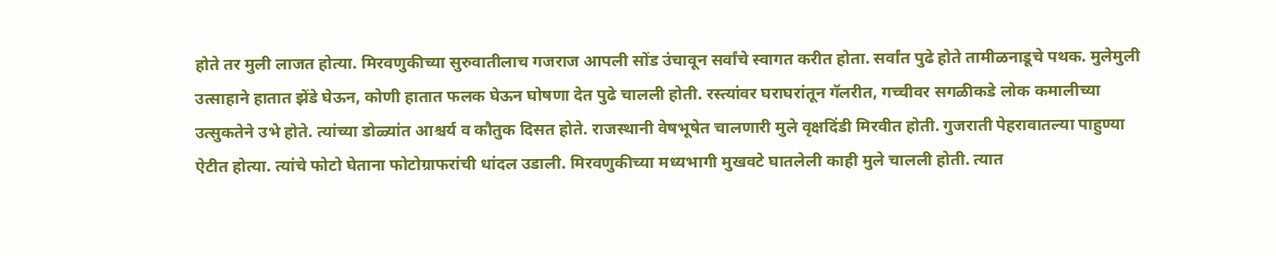होते तर मुली लाजत होत्या. मिरवणुकीच्या सुरुवातीलाच गजराज आपली सोंड उंचावून सर्वांचे स्वागत करीत होता. सर्वांत पुढे होते तामीळनाडूचे पथक. मुलेमुली उत्साहाने हातात झेंडे घेऊन, कोणी हातात फलक घेऊन घोषणा देत पुढे चालली होती. रस्त्यांवर घराघरांतून गॅलरीत, गच्चीवर सगळीकडे लोक कमालीच्या उत्सुकतेने उभे होते. त्यांच्या डोळ्यांत आश्चर्य व कौतुक दिसत होते. राजस्थानी वेषभूषेत चालणारी मुले वृक्षदिंडी मिरवीत होती. गुजराती पेहरावातल्या पाहुण्या ऐटीत होत्या. त्यांचे फोटो घेताना फोटोग्राफरांची धांदल उडाली. मिरवणुकीच्या मध्यभागी मुखवटे घातलेली काही मुले चालली होती. त्यात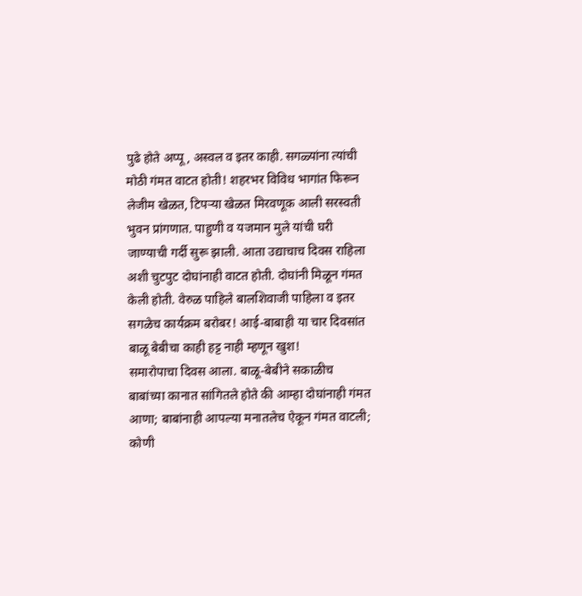पुढे होते अप्पू, अस्वल व इतर काही. सगळ्यांना त्यांची मोठी गंमत वाटत होती! शहरभर विविध भागांत फिरून लेजीम खेळत, टिपऱ्या खेळत मिरवणूक आली सरस्वती भुवन प्रांगणात. पाहुणी व यजमान मुले यांची घरी जाण्याची गर्दी सुरू झाली. आता उद्याचाच दिवस राहिला अशी चुटपुट दोघांनाही वाटत होती. दोघांनी मिळून गंमत केली होती. वेरुळ पाहिले बालशिवाजी पाहिला व इतर सगळेच कार्यक्रम बरोबर! आई-बाबाही या चार दिवसांत बाळू बेबीचा काही हट्ट नाही म्हणून खुश!
समारोपाचा दिवस आला. बाळू-बेबीने सकाळीच बाबांच्या कानात सांगितले होते की आम्हा दोघांनाही गंमत आणा; बाबांनाही आपल्या मनातलेच ऐकून गंमत वाटली; कोणी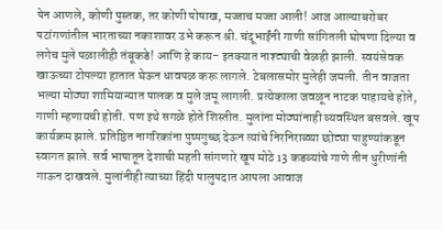पेन आणले, कोणी पुस्तक, तर कोणी पोषाख, मज्जाच मज्जा आली! आज आल्याबरोबर पटांगणांतील भारताच्या नकाशावर उभे करून श्री. चंदूभाईंनी गाणी सांगितली घोषणा दिल्या व लगेच मुले पळालीही तंबूकडे! आणि हे काय- इतक्यात नाश्ट्याची वेळही झाली. स्वयंसेवक खाऊच्या टोपल्या हातात घेऊन धावपळ करू लागले. टेबलासमोर मुलेही जमली. तीन वाजता भल्या मोठ्या शामियान्यात पालक व मुले जमू लागली. प्रत्येकाला जवळून नाटक पाहायचे होते, गाणी म्हणायची होती. पण इथे सगळे होते शिस्तीत. मुलांना मोठ्यांनाही व्यवस्थित बसवले. खूप कार्यक्रम झाले. प्रतिष्ठित नागरिकांना पुष्पगुच्छ देऊन त्यांचे निरनिराळ्या छोट्या पाहुण्यांकडून स्वागत झाले. सर्व भाषातून देशाची महती सांगणारे खूप मोठे 13 कडव्यांचे गाणे तीन धुरीणांनी गाऊन दाखवले. मुलांनीही त्याच्या हिंदी पालुपदात आपला आवाज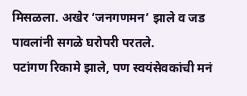मिसळला. अखेर ‘जनगणमन’ झाले व जड पावलांनी सगळे घरोपरी परतले.
पटांगण रिकामे झाले, पण स्वयंसेवकांची मनं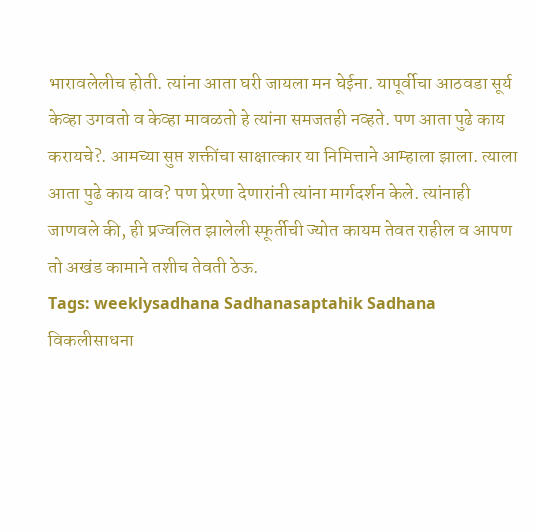भारावलेलीच होती. त्यांना आता घरी जायला मन घेईना. यापूर्वीचा आठवडा सूर्य केव्हा उगवतो व केव्हा मावळतो हे त्यांना समजतही नव्हते. पण आता पुढे काय करायचे?. आमच्या सुप्त शक्तींचा साक्षात्कार या निमित्ताने आम्हाला झाला. त्याला आता पुढे काय वाव? पण प्रेरणा देणारांनी त्यांना मार्गदर्शन केले. त्यांनाही जाणवले की, ही प्रज्वलित झालेली स्फूर्तीची ज्योत कायम तेवत राहील व आपण तो अखंड कामाने तशीच तेवती ठेऊ.
Tags: weeklysadhana Sadhanasaptahik Sadhana विकलीसाधना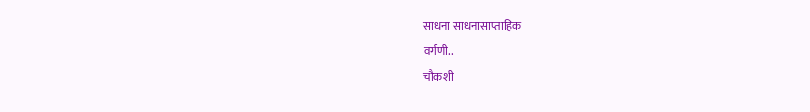साधना साधनासाप्ताहिक
वर्गणी..
चौकशी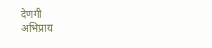देणगी
अभिप्राय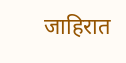जाहिरात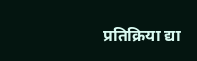प्रतिक्रिया द्या